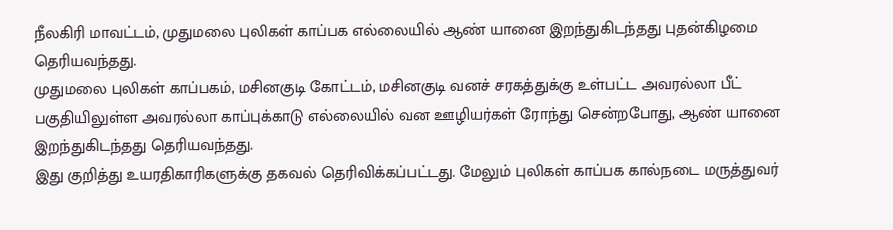நீலகிரி மாவட்டம், முதுமலை புலிகள் காப்பக எல்லையில் ஆண் யானை இறந்துகிடந்தது புதன்கிழமை தெரியவந்தது.
முதுமலை புலிகள் காப்பகம், மசினகுடி கோட்டம், மசினகுடி வனச் சரகத்துக்கு உள்பட்ட அவரல்லா பீட் பகுதியிலுள்ள அவரல்லா காப்புக்காடு எல்லையில் வன ஊழியர்கள் ரோந்து சென்றபோது, ஆண் யானை இறந்துகிடந்தது தெரியவந்தது.
இது குறித்து உயரதிகாரிகளுக்கு தகவல் தெரிவிக்கப்பட்டது. மேலும் புலிகள் காப்பக கால்நடை மருத்துவர்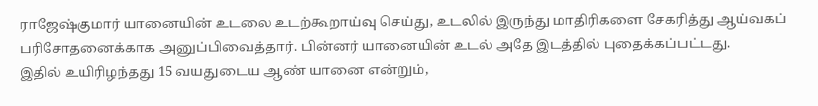ராஜேஷ்குமார் யானையின் உடலை உடற்கூறாய்வு செய்து, உடலில் இருந்து மாதிரிகளை சேகரித்து ஆய்வகப் பரிசோதனைக்காக அனுப்பிவைத்தார். பின்னர் யானையின் உடல் அதே இடத்தில் புதைக்கப்பட்டது.
இதில் உயிரிழந்தது 15 வயதுடைய ஆண் யானை என்றும்,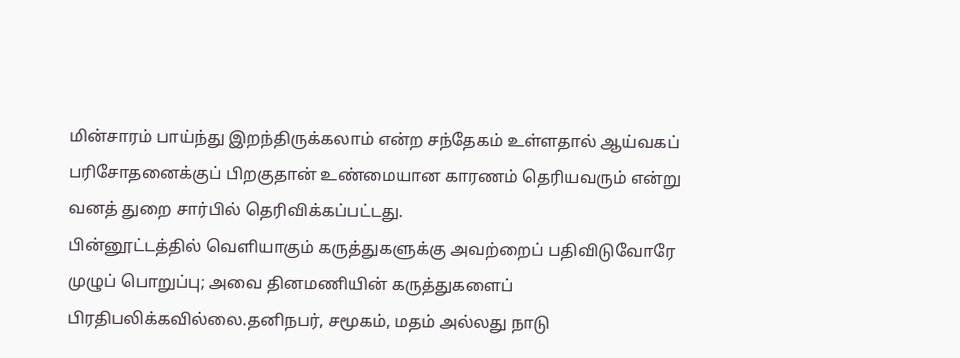மின்சாரம் பாய்ந்து இறந்திருக்கலாம் என்ற சந்தேகம் உள்ளதால் ஆய்வகப் பரிசோதனைக்குப் பிறகுதான் உண்மையான காரணம் தெரியவரும் என்று வனத் துறை சார்பில் தெரிவிக்கப்பட்டது.
பின்னூட்டத்தில் வெளியாகும் கருத்துகளுக்கு அவற்றைப் பதிவிடுவோரே முழுப் பொறுப்பு; அவை தினமணியின் கருத்துகளைப் பிரதிபலிக்கவில்லை.தனிநபர், சமூகம், மதம் அல்லது நாடு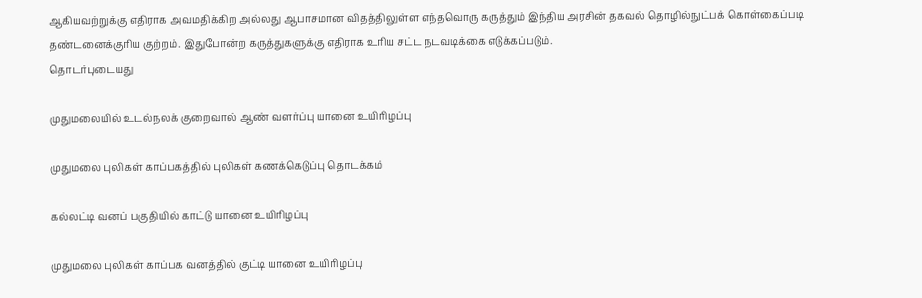ஆகியவற்றுக்கு எதிராக அவமதிக்கிற அல்லது ஆபாசமான விதத்திலுள்ள எந்தவொரு கருத்தும் இந்திய அரசின் தகவல் தொழில்நுட்பக் கொள்கைப்படி தண்டனைக்குரிய குற்றம். இதுபோன்ற கருத்துகளுக்கு எதிராக உரிய சட்ட நடவடிக்கை எடுக்கப்படும்.
தொடர்புடையது

முதுமலையில் உடல்நலக் குறைவால் ஆண் வளர்ப்பு யானை உயிரிழப்பு

முதுமலை புலிகள் காப்பகத்தில் புலிகள் கணக்கெடுப்பு தொடக்கம்

கல்லட்டி வனப் பகுதியில் காட்டு யானை உயிரிழப்பு

முதுமலை புலிகள் காப்பக வனத்தில் குட்டி யானை உயிரிழப்பு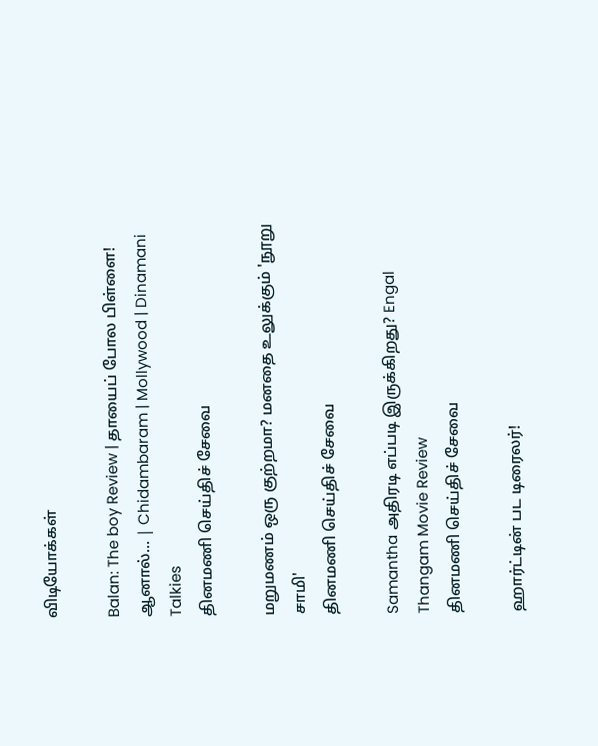விடியோக்கள்

Balan: The boy Review | தாயைப் போல பிள்ளை! ஆனால்... | Chidambaram | Mollywood | Dinamani Talkies
தினமணி செய்திச் சேவை

மறுமணம் ஒரு குற்றமா? மனதை உலுக்கும் 'நூறு சாமி'
தினமணி செய்திச் சேவை

Samantha அதிரடி எப்படி இருக்கிறது? Engal Thangam Movie Review
தினமணி செய்திச் சேவை

ஹார்ட்டின் பட டிரைலர்!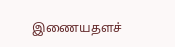இணையதளச்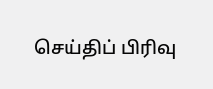செய்திப் பிரிவு